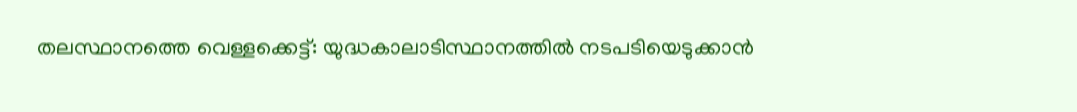തലസ്ഥാനത്തെ വെള്ളക്കെട്ട്: യുദ്ധകാലാടിസ്ഥാനത്തില്‍ നടപടിയെടുക്കാന്‍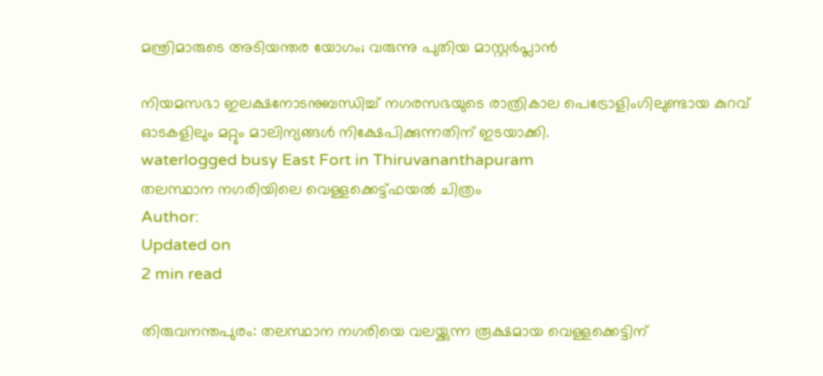മന്ത്രിമാരുടെ അടിയന്തര യോഗം; വരുന്നു പുതിയ മാസ്റ്റര്‍പ്ലാന്‍

നിയമസഭാ ഇലക്ഷനോടനുബന്ധിച്ച് നഗരസഭയുടെ രാത്രികാല പെട്രോളിംഗിലുണ്ടായ കുറവ് ഓടകളിലും മറ്റും മാലിന്യങ്ങള്‍ നിക്ഷേപിക്കുന്നതിന് ഇടയാക്കി.
waterlogged busy East Fort in Thiruvananthapuram
തലസ്ഥാന നഗരിയിലെ വെള്ളക്കെട്ട്‌ഫയല്‍ ചിത്രം
Author:
Updated on
2 min read

തിരുവനന്തപുരം: തലസ്ഥാന നഗരിയെ വലയ്ക്കുന്ന രൂക്ഷമായ വെള്ളക്കെട്ടിന്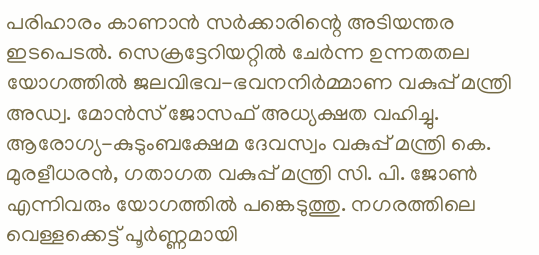പരിഹാരം കാണാന്‍ സര്‍ക്കാരിന്റെ അടിയന്തര ഇടപെടല്‍. സെക്രട്ടേറിയറ്റില്‍ ചേര്‍ന്ന ഉന്നതതല യോഗത്തില്‍ ജലവിഭവ-ഭവനനിര്‍മ്മാണ വകുപ്പ് മന്ത്രി അഡ്വ. മോന്‍സ് ജോസഫ് അധ്യക്ഷത വഹിച്ചു. ആരോഗ്യ-കുടുംബക്ഷേമ ദേവസ്വം വകുപ്പ് മന്ത്രി കെ. മുരളീധരന്‍, ഗതാഗത വകുപ്പ് മന്ത്രി സി. പി. ജോണ്‍ എന്നിവരും യോഗത്തില്‍ പങ്കെടുത്തു. നഗരത്തിലെ വെള്ളക്കെട്ട് പൂര്‍ണ്ണമായി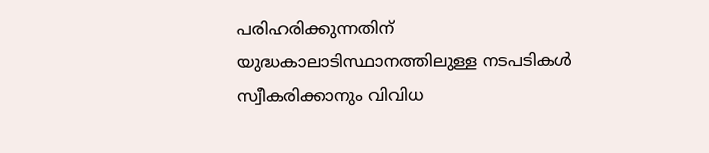പരിഹരിക്കുന്നതിന് യുദ്ധകാലാടിസ്ഥാനത്തിലുള്ള നടപടികള്‍ സ്വീകരിക്കാനും വിവിധ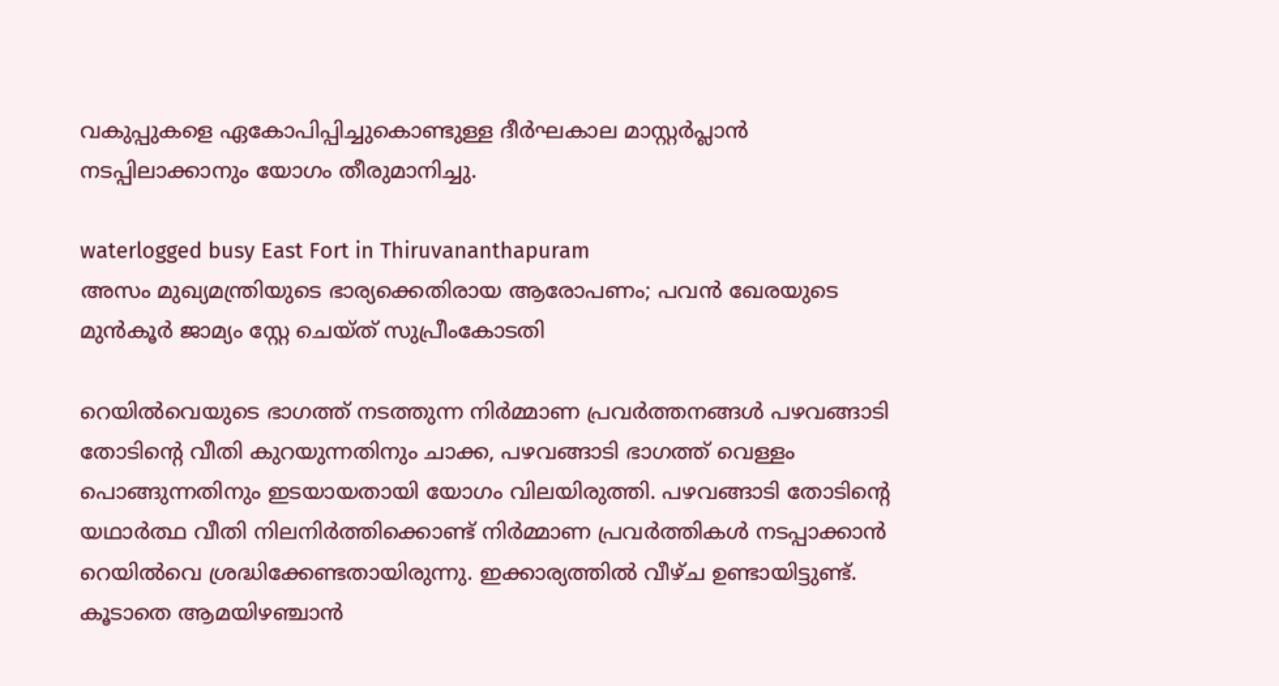വകുപ്പുകളെ ഏകോപിപ്പിച്ചുകൊണ്ടുള്ള ദീര്‍ഘകാല മാസ്റ്റര്‍പ്ലാന്‍ നടപ്പിലാക്കാനും യോഗം തീരുമാനിച്ചു.

waterlogged busy East Fort in Thiruvananthapuram
അസം മുഖ്യമന്ത്രിയുടെ ഭാര്യക്കെതിരായ ആരോപണം; പവന്‍ ഖേരയുടെ മുന്‍കൂര്‍ ജാമ്യം സ്റ്റേ ചെയ്ത് സുപ്രീംകോടതി

റെയില്‍വെയുടെ ഭാഗത്ത് നടത്തുന്ന നിര്‍മ്മാണ പ്രവര്‍ത്തനങ്ങള്‍ പഴവങ്ങാടി തോടിന്റെ വീതി കുറയുന്നതിനും ചാക്ക, പഴവങ്ങാടി ഭാഗത്ത് വെള്ളം പൊങ്ങുന്നതിനും ഇടയായതായി യോഗം വിലയിരുത്തി. പഴവങ്ങാടി തോടിന്റെ യഥാര്‍ത്ഥ വീതി നിലനിര്‍ത്തിക്കൊണ്ട് നിര്‍മ്മാണ പ്രവര്‍ത്തികള്‍ നടപ്പാക്കാന്‍ റെയില്‍വെ ശ്രദ്ധിക്കേണ്ടതായിരുന്നു. ഇക്കാര്യത്തില്‍ വീഴ്ച ഉണ്ടായിട്ടുണ്ട്. കൂടാതെ ആമയിഴഞ്ചാന്‍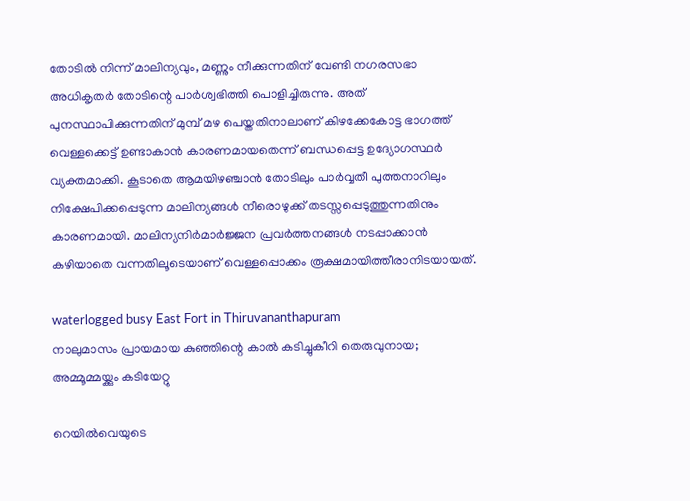തോടില്‍ നിന്ന് മാലിന്യവും, മണ്ണും നീക്കുന്നതിന് വേണ്ടി നഗരസഭാ അധികൃതര്‍ തോടിന്റെ പാര്‍ശ്വഭിത്തി പൊളിച്ചിരുന്നു. അത് പുനസ്ഥാപിക്കുന്നതിന് മുമ്പ് മഴ പെയ്തതിനാലാണ് കിഴക്കേകോട്ട ഭാഗത്ത് വെള്ളക്കെട്ട് ഉണ്ടാകാന്‍ കാരണമായതെന്ന് ബന്ധപ്പെട്ട ഉദ്യോഗസ്ഥര്‍ വ്യക്തമാക്കി. കൂടാതെ ആമയിഴഞ്ചാന്‍ തോടിലും പാര്‍വ്വതീ പുത്തനാറിലും നിക്ഷേപിക്കപ്പെടുന്ന മാലിന്യങ്ങള്‍ നീരൊഴുക്ക് തടസ്സപ്പെടുത്തുന്നതിനും കാരണമായി. മാലിന്യനിര്‍മാര്‍ജ്ജന പ്രവര്‍ത്തനങ്ങള്‍ നടപ്പാക്കാന്‍ കഴിയാതെ വന്നതിലൂടെയാണ് വെള്ളപ്പൊക്കം രൂക്ഷമായിത്തീരാനിടയായത്.

waterlogged busy East Fort in Thiruvananthapuram
നാലുമാസം പ്രായമായ കുഞ്ഞിന്റെ കാല്‍ കടിച്ചുകീറി തെരുവുനായ; അമ്മൂമ്മയ്ക്കും കടിയേറ്റു

റെയില്‍വെയുടെ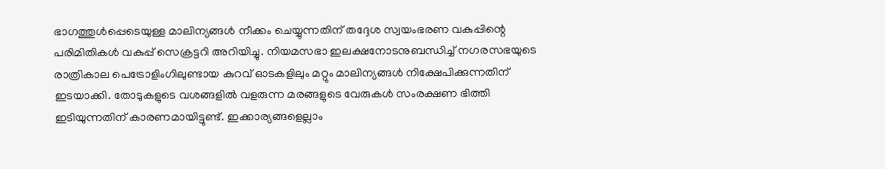ഭാഗത്തുള്‍പ്പെടെയുള്ള മാലിന്യങ്ങള്‍ നീക്കം ചെയ്യുന്നതിന് തദ്ദേശ സ്വയംഭരണ വകുപ്പിന്റെ പരിമിതികള്‍ വകുപ്പ് സെക്രട്ടറി അറിയിച്ചു. നിയമസഭാ ഇലക്ഷനോടനുബന്ധിച്ച് നഗരസഭയുടെ രാത്രികാല പെട്രോളിംഗിലുണ്ടായ കുറവ് ഓടകളിലും മറ്റും മാലിന്യങ്ങള്‍ നിക്ഷേപിക്കുന്നതിന് ഇടയാക്കി. തോടുകളുടെ വശങ്ങളില്‍ വളരുന്ന മരങ്ങളുടെ വേരുകള്‍ സംരക്ഷണ ഭിത്തി ഇടിയുന്നതിന് കാരണമായിട്ടുണ്ട്. ഇക്കാര്യങ്ങളെല്ലാം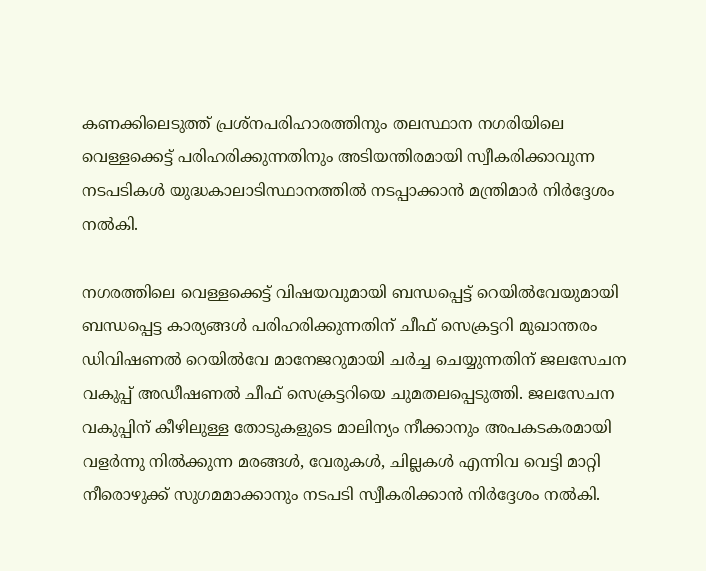കണക്കിലെടുത്ത് പ്രശ്നപരിഹാരത്തിനും തലസ്ഥാന നഗരിയിലെ വെള്ളക്കെട്ട് പരിഹരിക്കുന്നതിനും അടിയന്തിരമായി സ്വീകരിക്കാവുന്ന നടപടികള്‍ യുദ്ധകാലാടിസ്ഥാനത്തില്‍ നടപ്പാക്കാന്‍ മന്ത്രിമാര്‍ നിര്‍ദ്ദേശം നല്‍കി.

നഗരത്തിലെ വെള്ളക്കെട്ട് വിഷയവുമായി ബന്ധപ്പെട്ട് റെയില്‍വേയുമായി ബന്ധപ്പെട്ട കാര്യങ്ങള്‍ പരിഹരിക്കുന്നതിന് ചീഫ് സെക്രട്ടറി മുഖാന്തരം ഡിവിഷണല്‍ റെയില്‍വേ മാനേജറുമായി ചര്‍ച്ച ചെയ്യുന്നതിന് ജലസേചന വകുപ്പ് അഡീഷണല്‍ ചീഫ് സെക്രട്ടറിയെ ചുമതലപ്പെടുത്തി. ജലസേചന വകുപ്പിന് കീഴിലുള്ള തോടുകളുടെ മാലിന്യം നീക്കാനും അപകടകരമായി വളര്‍ന്നു നില്‍ക്കുന്ന മരങ്ങള്‍, വേരുകള്‍, ചില്ലകള്‍ എന്നിവ വെട്ടി മാറ്റി നീരൊഴുക്ക് സുഗമമാക്കാനും നടപടി സ്വീകരിക്കാന്‍ നിര്‍ദ്ദേശം നല്‍കി.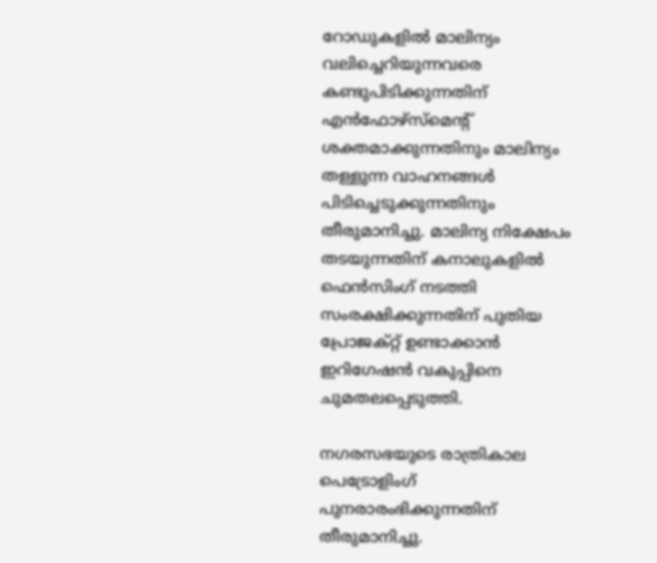റോഡുകളില്‍ മാലിന്യം വലിച്ചെറിയുന്നവരെ കണ്ടുപിടിക്കുന്നതിന് എന്‍ഫോഴ്സ്മെന്റ് ശക്തമാക്കുന്നതിനും മാലിന്യം തള്ളുന്ന വാഹനങ്ങള്‍ പിടിച്ചെടുക്കുന്നതിനും തീരുമാനിച്ചു. മാലിന്യ നിക്ഷേപം തടയുന്നതിന് കനാലുകളില്‍ ഫെന്‍സിംഗ് നടത്തി സംരക്ഷിക്കുന്നതിന് പുതിയ പ്രോജക്റ്റ് ഉണ്ടാക്കാന്‍ ഇറിഗേഷന്‍ വകുപ്പിനെ ചുമതലപ്പെടുത്തി.

നഗരസഭയുടെ രാത്രികാല പെട്രോളിംഗ് പുനരാരംഭിക്കുന്നതിന് തീരുമാനിച്ചു.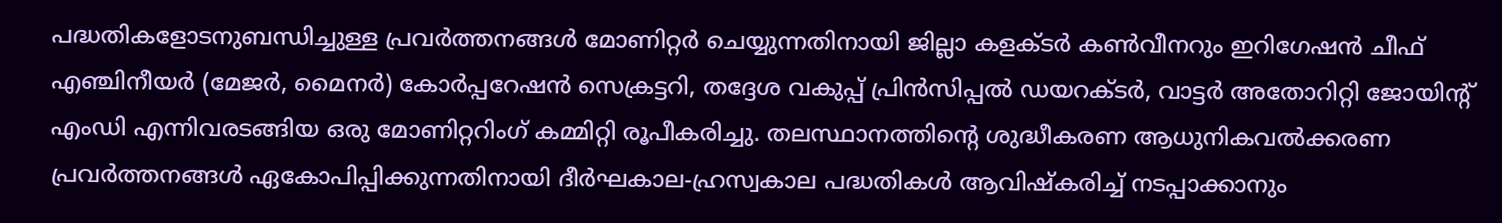പദ്ധതികളോടനുബന്ധിച്ചുള്ള പ്രവര്‍ത്തനങ്ങള്‍ മോണിറ്റര്‍ ചെയ്യുന്നതിനായി ജില്ലാ കളക്ടര്‍ കണ്‍വീനറും ഇറിഗേഷന്‍ ചീഫ് എഞ്ചിനീയര്‍ (മേജര്‍, മൈനര്‍) കോര്‍പ്പറേഷന്‍ സെക്രട്ടറി, തദ്ദേശ വകുപ്പ് പ്രിന്‍സിപ്പല്‍ ഡയറക്ടര്‍, വാട്ടര്‍ അതോറിറ്റി ജോയിന്റ് എംഡി എന്നിവരടങ്ങിയ ഒരു മോണിറ്ററിംഗ് കമ്മിറ്റി രൂപീകരിച്ചു. തലസ്ഥാനത്തിന്റെ ശുദ്ധീകരണ ആധുനികവല്‍ക്കരണ പ്രവര്‍ത്തനങ്ങള്‍ ഏകോപിപ്പിക്കുന്നതിനായി ദീര്‍ഘകാല-ഹ്രസ്വകാല പദ്ധതികള്‍ ആവിഷ്‌കരിച്ച് നടപ്പാക്കാനും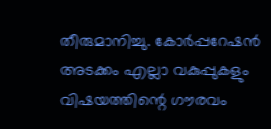തീരുമാനിച്ചു. കോര്‍പ്പറേഷന്‍ അടക്കം എല്ലാ വകുപ്പുകളും വിഷയത്തിന്റെ ഗൗരവം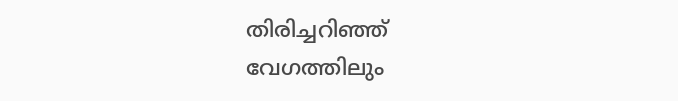തിരിച്ചറിഞ്ഞ് വേഗത്തിലും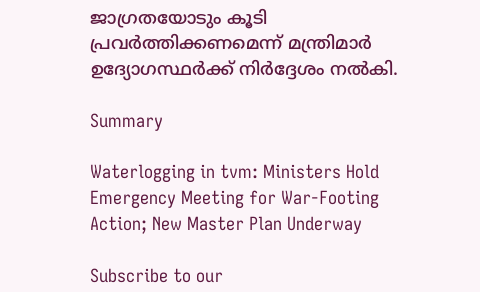ജാഗ്രതയോടും കൂടി പ്രവര്‍ത്തിക്കണമെന്ന് മന്ത്രിമാര്‍ ഉദ്യോഗസ്ഥര്‍ക്ക് നിര്‍ദ്ദേശം നല്‍കി.

Summary

Waterlogging in tvm: Ministers Hold Emergency Meeting for War-Footing Action; New Master Plan Underway

Subscribe to our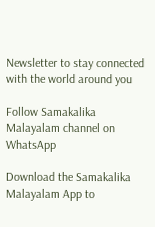Newsletter to stay connected with the world around you

Follow Samakalika Malayalam channel on WhatsApp

Download the Samakalika Malayalam App to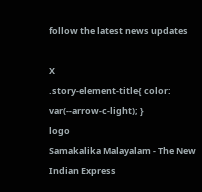follow the latest news updates

X
.story-element-title{ color: var(--arrow-c-light); }
logo
Samakalika Malayalam - The New Indian Express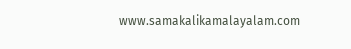www.samakalikamalayalam.com